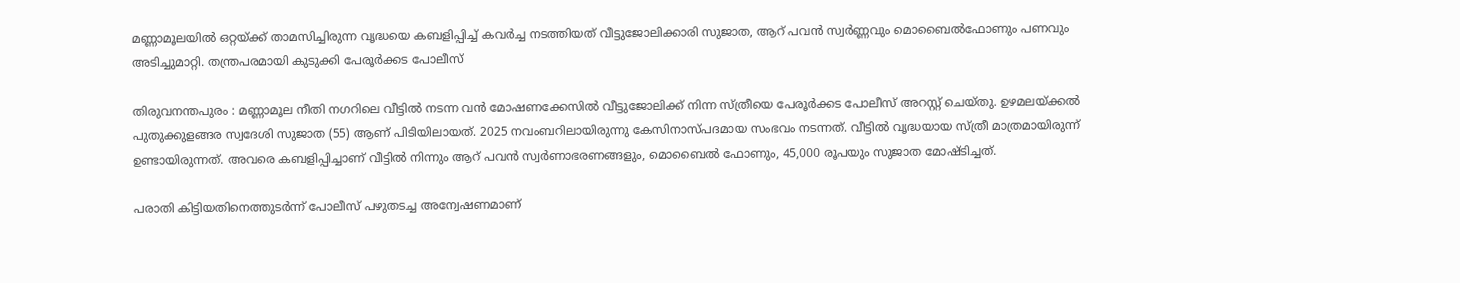മണ്ണാമൂലയില്‍ ഒറ്റയ്ക്ക് താമസിച്ചിരുന്ന വൃദ്ധയെ കബളിപ്പിച്ച് കവര്‍ച്ച നടത്തിയത് വീട്ടുജോലിക്കാരി സുജാത, ആറ് പവന്‍ സ്വര്‍ണ്ണവും മൊബൈല്‍ഫോണും പണവും അടിച്ചുമാറ്റി. തന്ത്രപരമായി കുടുക്കി പേരൂര്‍ക്കട പോലീസ്

തിരുവനന്തപുരം : മണ്ണാമൂല നീതി നഗറിലെ വീട്ടില്‍ നടന്ന വന്‍ മോഷണക്കേസില്‍ വീട്ടുജോലിക്ക് നിന്ന സ്ത്രീയെ പേരൂര്‍ക്കട പോലീസ് അറസ്റ്റ് ചെയ്തു. ഉഴമലയ്ക്കല്‍ പുതുക്കുളങ്ങര സ്വദേശി സുജാത (55) ആണ് പിടിയിലായത്. 2025 നവംബറിലായിരുന്നു കേസിനാസ്പദമായ സംഭവം നടന്നത്. വീട്ടില്‍ വൃദ്ധയായ സ്ത്രീ മാത്രമായിരുന്ന് ഉണ്ടായിരുന്നത്. അവരെ കബളിപ്പിച്ചാണ് വീട്ടില്‍ നിന്നും ആറ് പവന്‍ സ്വര്‍ണാഭരണങ്ങളും, മൊബൈല്‍ ഫോണും, 45,000 രൂപയും സുജാത മോഷ്ടിച്ചത്.

പരാതി കിട്ടിയതിനെത്തുടര്‍ന്ന് പോലീസ് പഴുതടച്ച അന്വേഷണമാണ്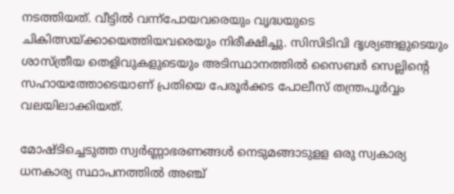നടത്തിയത്. വീട്ടില്‍ വന്ന്‌പോയവരെയും വൃദ്ധയുടെ ചികിത്സയ്ക്കായെത്തിയവരെയും നിരീക്ഷിച്ചു. സിസിടിവി ദൃശ്യങ്ങളുടെയും ശാസ്ത്രീയ തെളിവുകളുടെയും അടിസ്ഥാനത്തില്‍ സൈബര്‍ സെല്ലിന്റെ സഹായത്തോടെയാണ് പ്രതിയെ പേരൂര്‍ക്കട പോലീസ് തന്ത്രപൂര്‍വ്വം വലയിലാക്കിയത്.

മോഷ്ടിച്ചെടുത്ത സ്വര്‍ണ്ണാഭരണങ്ങള്‍ നെടുമങ്ങാടുളള ഒരു സ്വകാര്യ ധനകാര്യ സ്ഥാപനത്തില്‍ അഞ്ച്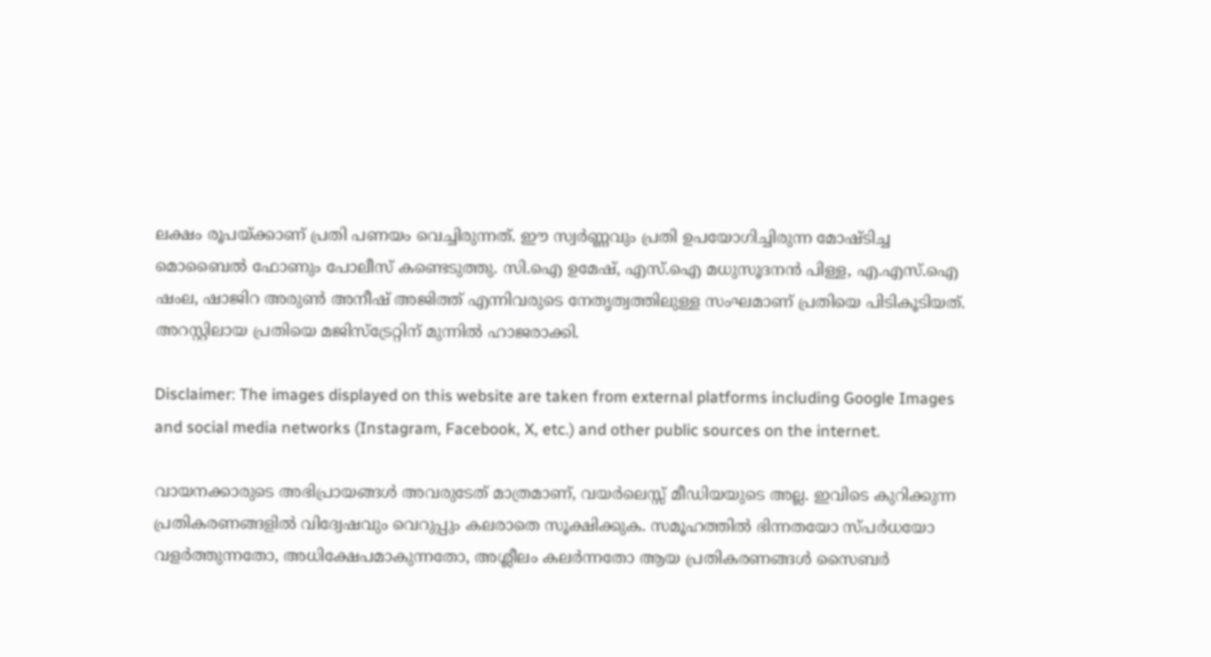ലക്ഷം രൂപയ്ക്കാണ് പ്രതി പണയം വെച്ചിരുന്നത്. ഈ സ്വര്‍ണ്ണവും പ്രതി ഉപയോഗിച്ചിരുന്ന മോഷ്ടിച്ച മൊബൈല്‍ ഫോണും പോലീസ് കണ്ടെടുത്തു. സി.ഐ ഉമേഷ്, എസ്.ഐ മധുസൂദനന്‍ പിള്ള, എ.എസ്.ഐ ഷംല, ഷാജിറ അരുണ്‍ അനീഷ് അജിത്ത് എന്നിവരുടെ നേതൃത്വത്തിലുള്ള സംഘമാണ് പ്രതിയെ പിടികൂടിയത്. അറസ്റ്റിലായ പ്രതിയെ മജിസ്‌ട്രേറ്റിന് മുന്നില്‍ ഹാജരാക്കി.

Disclaimer: The images displayed on this website are taken from external platforms including Google Images and social media networks (Instagram, Facebook, X, etc.) and other public sources on the internet.

വായനക്കാരുടെ അഭിപ്രായങ്ങള്‍ അവരുടേത് മാത്രമാണ്, വയർലെസ്സ് മീഡിയയുടെ അല്ല. ഇവിടെ കുറിക്കുന്ന പ്രതികരണങ്ങളിൽ വിദ്വേഷവും വെറുപ്പും കലരാതെ സൂക്ഷിക്കുക. സമൂഹത്തിൽ ഭിന്നതയോ സ്‌പർധയോ വളർത്തുന്നതോ, അധിക്ഷേപമാകുന്നതോ, അശ്ലീലം കലർന്നതോ ആയ പ്രതികരണങ്ങൾ സൈബർ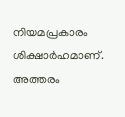നിയമപ്രകാരം ശിക്ഷാർഹമാണ്. അത്തരം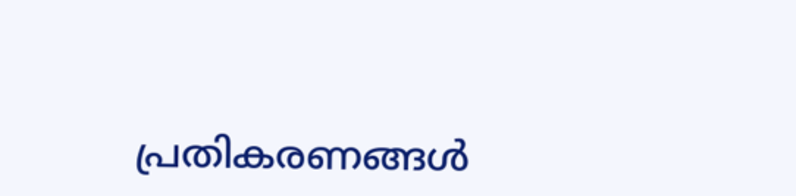പ്രതികരണങ്ങൾ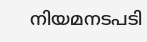നിയമനടപടി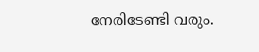നേരിടേണ്ടി വരും.